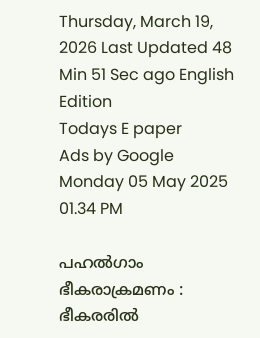Thursday, March 19, 2026 Last Updated 48 Min 51 Sec ago English Edition
Todays E paper
Ads by Google
Monday 05 May 2025 01.34 PM

പഹല്‍ഗാം ഭീകരാക്രമണം : ഭീകരരില്‍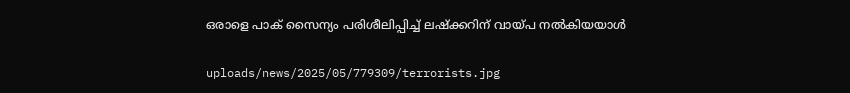ഒരാളെ പാക് സൈന്യം പരിശീലിപ്പിച്ച് ലഷ്‌ക്കറിന് വായ്പ നല്‍കിയയാള്‍

uploads/news/2025/05/779309/terrorists.jpg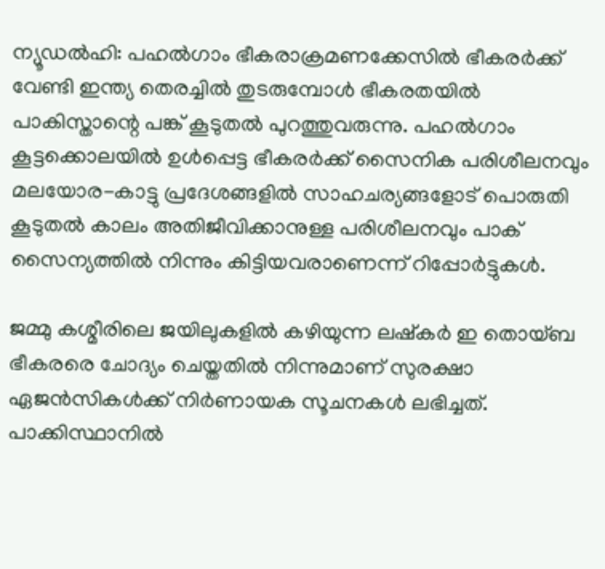ന്യൂഡല്‍ഹി: പഹല്‍ഗാം ഭീകരാക്രമണക്കേസില്‍ ഭീകരര്‍ക്ക് വേണ്ടി ഇന്ത്യ തെരച്ചില്‍ തുടരുമ്പോള്‍ ഭീകരതയില്‍ പാകിസ്താന്റെ പങ്ക് കൂടുതല്‍ പുറത്തുവരുന്നു. പഹല്‍ഗാം കൂട്ടക്കൊലയില്‍ ഉള്‍പ്പെട്ട ഭീകരര്‍ക്ക് സൈനിക പരിശീലനവും മലയോര-കാട്ടു പ്രദേശങ്ങളില്‍ സാഹചര്യങ്ങളോട് പൊരുതി കൂടുതല്‍ കാലം അതിജീവിക്കാനുള്ള പരിശീലനവും പാക് സൈന്യത്തില്‍ നിന്നും കിട്ടിയവരാണെന്ന് റിപ്പോര്‍ട്ടുകള്‍.

ജമ്മു കശ്മീരിലെ ജയിലുകളില്‍ കഴിയുന്ന ലഷ്‌കര്‍ ഇ തൊയ്ബ ഭീകരരെ ചോദ്യം ചെയ്തതില്‍ നിന്നുമാണ് സുരക്ഷാ ഏജന്‍സികള്‍ക്ക് നിര്‍ണായക സൂചനകള്‍ ലഭിച്ചത്. പാക്കിസ്ഥാനില്‍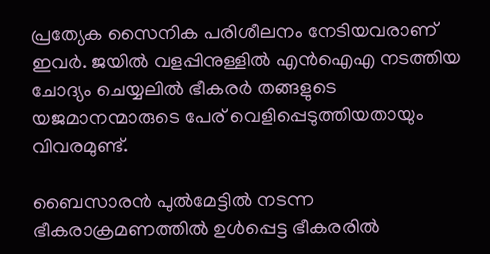പ്രത്യേക സൈനിക പരിശീലനം നേടിയവരാണ് ഇവര്‍. ജയില്‍ വളപ്പിനുള്ളില്‍ എന്‍ഐഎ നടത്തിയ ചോദ്യം ചെയ്യലില്‍ ഭീകരര്‍ തങ്ങളുടെ യജമാനന്മാരുടെ പേര് വെളിപ്പെടുത്തിയതായും വിവരമുണ്ട്.

ബൈസാരന്‍ പുല്‍മേട്ടില്‍ നടന്ന ഭീകരാക്രമണത്തില്‍ ഉള്‍പ്പെട്ട ഭീകരരില്‍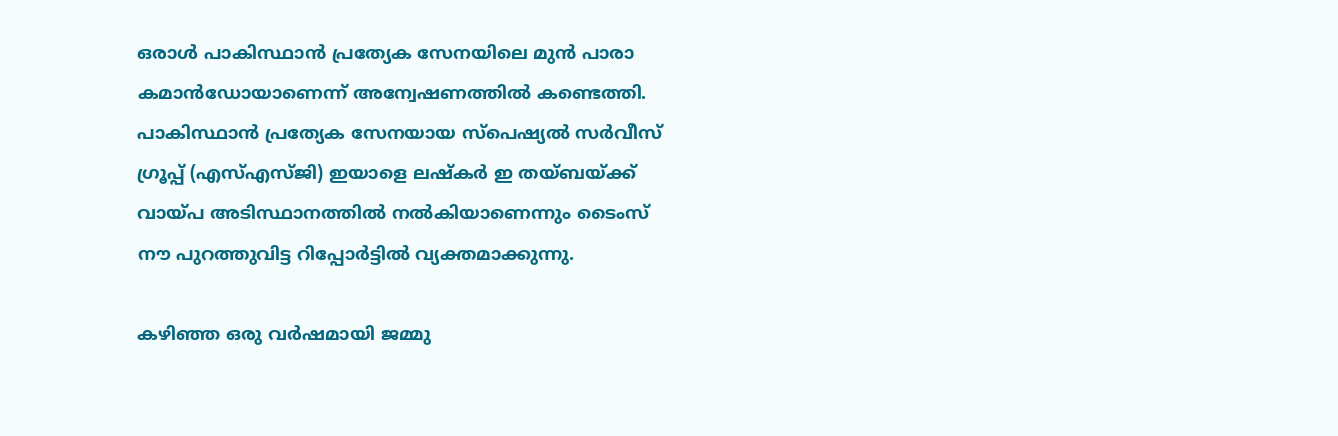ഒരാള്‍ പാകിസ്ഥാന്‍ പ്രത്യേക സേനയിലെ മുന്‍ പാരാ കമാന്‍ഡോയാണെന്ന് അന്വേഷണത്തില്‍ കണ്ടെത്തി. പാകിസ്ഥാന്‍ പ്രത്യേക സേനയായ സ്‌പെഷ്യല്‍ സര്‍വീസ് ഗ്രൂപ്പ് (എസ്എസ്ജി) ഇയാളെ ലഷ്‌കര്‍ ഇ തയ്ബയ്ക്ക് വായ്പ അടിസ്ഥാനത്തില്‍ നല്‍കിയാണെന്നും ടൈംസ് നൗ പുറത്തുവിട്ട റിപ്പോര്‍ട്ടില്‍ വ്യക്തമാക്കുന്നു.

കഴിഞ്ഞ ഒരു വര്‍ഷമായി ജമ്മു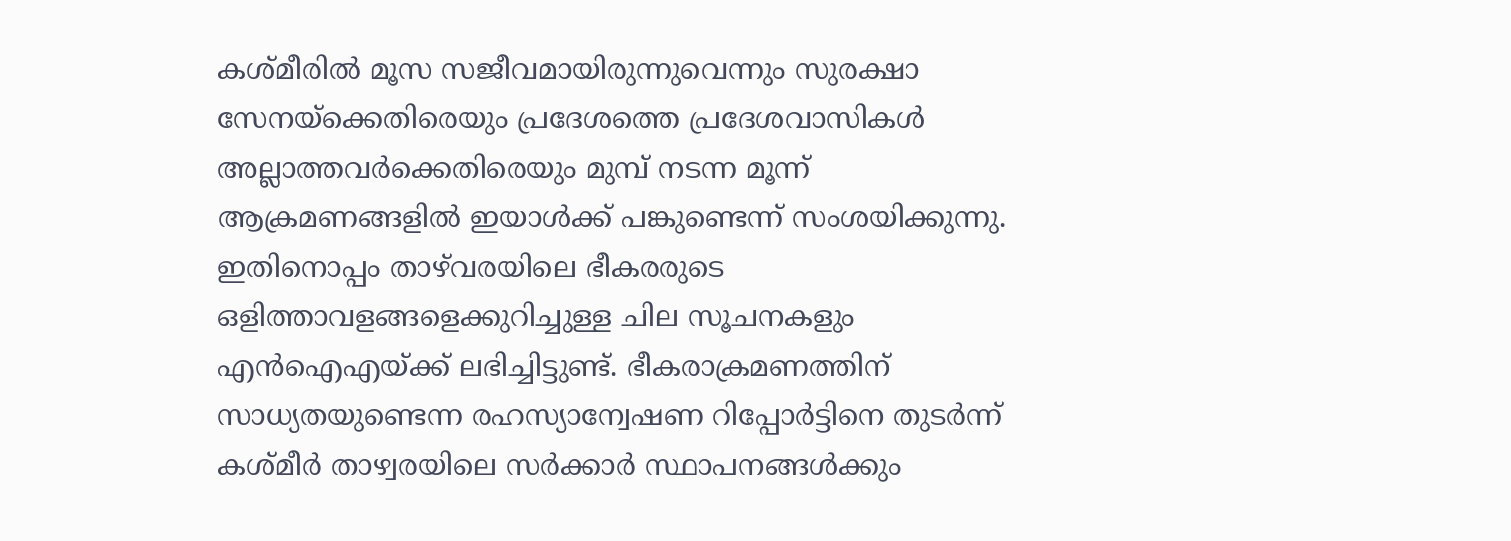കശ്മീരില്‍ മൂസ സജീവമായിരുന്നുവെന്നും സുരക്ഷാ സേനയ്ക്കെതിരെയും പ്രദേശത്തെ പ്രദേശവാസികള്‍ അല്ലാത്തവര്‍ക്കെതിരെയും മുമ്പ് നടന്ന മൂന്ന് ആക്രമണങ്ങളില്‍ ഇയാള്‍ക്ക് പങ്കുണ്ടെന്ന് സംശയിക്കുന്നു. ഇതിനൊപ്പം താഴ്‌വരയിലെ ഭീകരരുടെ ഒളിത്താവളങ്ങളെക്കുറിച്ചുള്ള ചില സൂചനകളും എന്‍ഐഎയ്ക്ക് ലഭിച്ചിട്ടുണ്ട്. ഭീകരാക്രമണത്തിന് സാധ്യതയുണ്ടെന്ന രഹസ്യാന്വേഷണ റിപ്പോര്‍ട്ടിനെ തുടര്‍ന്ന് കശ്മീര്‍ താഴ്വരയിലെ സര്‍ക്കാര്‍ സ്ഥാപനങ്ങള്‍ക്കും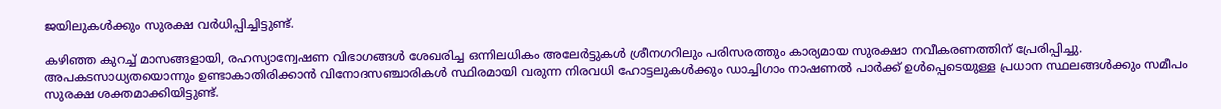ജയിലുകള്‍ക്കും സുരക്ഷ വര്‍ധിപ്പിച്ചിട്ടുണ്ട്.

കഴിഞ്ഞ കുറച്ച് മാസങ്ങളായി, രഹസ്യാന്വേഷണ വിഭാഗങ്ങള്‍ ശേഖരിച്ച ഒന്നിലധികം അലേര്‍ട്ടുകള്‍ ശ്രീനഗറിലും പരിസരത്തും കാര്യമായ സുരക്ഷാ നവീകരണത്തിന് പ്രേരിപ്പിച്ചു. അപകടസാധ്യതയൊന്നും ഉണ്ടാകാതിരിക്കാന്‍ വിനോദസഞ്ചാരികള്‍ സ്ഥിരമായി വരുന്ന നിരവധി ഹോട്ടലുകള്‍ക്കും ഡാച്ചിഗാം നാഷണല്‍ പാര്‍ക്ക് ഉള്‍പ്പെടെയുള്ള പ്രധാന സ്ഥലങ്ങള്‍ക്കും സമീപം സുരക്ഷ ശക്തമാക്കിയിട്ടുണ്ട്.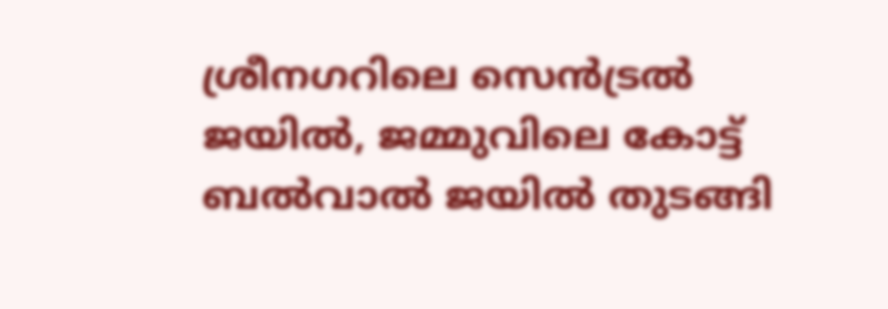ശ്രീനഗറിലെ സെന്‍ട്രല്‍ ജയില്‍, ജമ്മുവിലെ കോട്ട് ബല്‍വാല്‍ ജയില്‍ തുടങ്ങി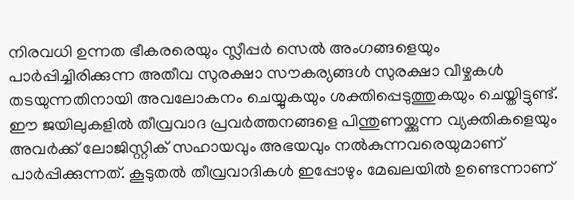നിരവധി ഉന്നത ഭീകരരെയും സ്ലീപ്പര്‍ സെല്‍ അംഗങ്ങളെയും പാര്‍പ്പിച്ചിരിക്കുന്ന അതീവ സുരക്ഷാ സൗകര്യങ്ങള്‍ സുരക്ഷാ വീഴ്ചകള്‍ തടയുന്നതിനായി അവലോകനം ചെയ്യുകയും ശക്തിപ്പെടുത്തുകയും ചെയ്തിട്ടുണ്ട്. ഈ ജയിലുകളില്‍ തീവ്രവാദ പ്രവര്‍ത്തനങ്ങളെ പിന്തുണയ്ക്കുന്ന വ്യക്തികളെയും അവര്‍ക്ക് ലോജിസ്റ്റിക് സഹായവും അഭയവും നല്‍കുന്നവരെയുമാണ് പാര്‍പ്പിക്കുന്നത്. കൂടുതല്‍ തീവ്രവാദികള്‍ ഇപ്പോഴും മേഖലയില്‍ ഉണ്ടെന്നാണ്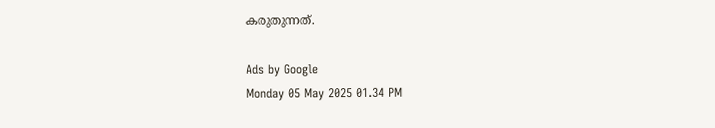കരുതുന്നത്.

Ads by Google
Monday 05 May 2025 01.34 PM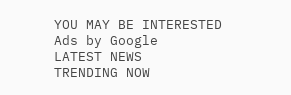YOU MAY BE INTERESTED
Ads by Google
LATEST NEWS
TRENDING NOW